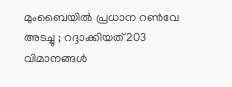മുംബൈയില്‍ പ്രധാന റണ്‍വേ അടച്ചു ; റദ്ദാക്കിയത് 203 വിമാനങ്ങള്‍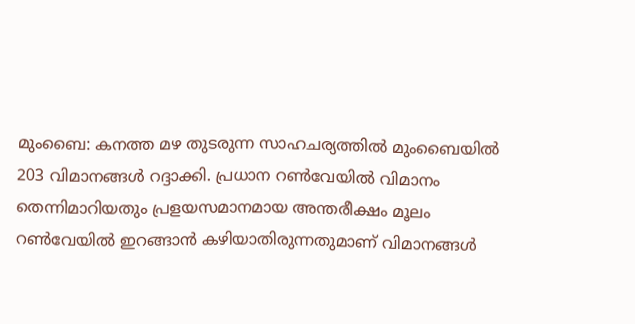മുംബൈ: കനത്ത മഴ തുടരുന്ന സാഹചര്യത്തിൽ മുംബൈയില്‍ 203 വിമാനങ്ങള്‍ റദ്ദാക്കി. പ്രധാന റണ്‍വേയില്‍ വിമാനം തെന്നിമാറിയതും പ്രളയസമാനമായ അന്തരീക്ഷം മൂലം റണ്‍വേയില്‍ ഇറങ്ങാന്‍ കഴിയാതിരുന്നതുമാണ് വിമാനങ്ങള്‍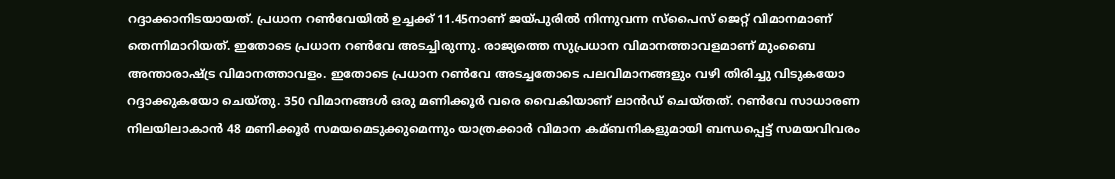റദ്ദാക്കാനിടയായത്. പ്രധാന റണ്‍വേയില്‍ ഉച്ചക്ക് 11.45നാണ് ജയ്പുരില്‍ നിന്നുവന്ന സ്പൈസ് ജെറ്റ് വിമാനമാണ് തെന്നിമാറിയത്. ഇതോടെ പ്രധാന റണ്‍വേ അടച്ചിരുന്നു. രാജ്യത്തെ സുപ്രധാന വിമാനത്താവളമാണ് മുംബൈ അന്താരാഷ്ട്ര വിമാനത്താവളം. ഇതോടെ പ്രധാന റണ്‍വേ അടച്ചതോടെ പലവിമാനങ്ങളും വഴി തിരിച്ചു വിടുകയോ റദ്ദാക്കുകയോ ചെയ്തു. 350 വിമാനങ്ങള്‍ ഒരു മണിക്കൂര്‍ വരെ വൈകിയാണ് ലാന്‍ഡ് ചെയ്തത്. റണ്‍വേ സാധാരണ നിലയിലാകാന്‍ 48 മണിക്കൂര്‍ സമയമെടുക്കുമെന്നും യാത്രക്കാര്‍ വിമാന കമ്ബനികളുമായി ബന്ധപ്പെട്ട് സമയവിവരം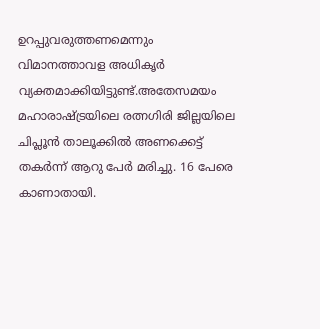ഉറപ്പുവരുത്തണമെന്നും വിമാനത്താവള അധികൃര്‍ വ്യക്തമാക്കിയിട്ടുണ്ട്.അതേസമയം മഹാരാഷ്ട്രയിലെ രത്നഗിരി ജില്ലയിലെ ചിപ്ലൂന്‍ താലൂക്കില്‍ അണക്കെട്ട് തകര്‍ന്ന് ആറു പേര്‍ മരിച്ചു. 16 പേരെ കാണാതായി.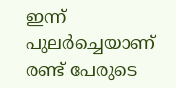ഇന്ന് പുലര്‍ച്ചെയാണ് രണ്ട് പേരുടെ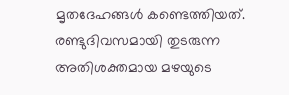മൃതദേഹങ്ങള്‍ കണ്ടെത്തിയത്. രണ്ടുദിവസമായി തുടരുന്ന അതിശക്തമായ മഴയുടെ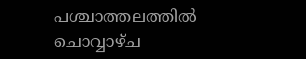പശ്ചാത്തലത്തില്‍ ചൊവ്വാഴ്ച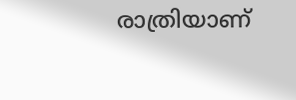രാത്രിയാണ്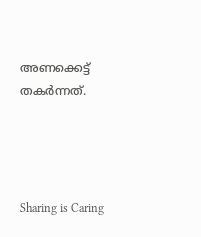അണക്കെട്ട് തകര്‍ന്നത്.




Sharing is Caring